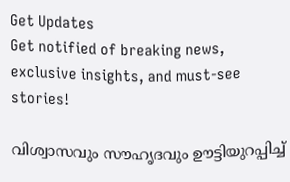Get Updates
Get notified of breaking news, exclusive insights, and must-see stories!

വിശ്വാസവും സൗഹൃദവും ഊട്ടിയുറപ്പിച്ച്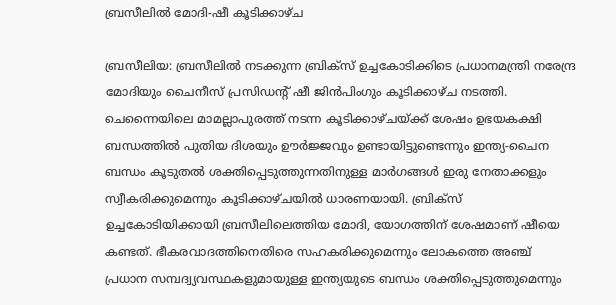ബ്രസീലില്‍ മോദി-ഷീ കൂടിക്കാഴ്ച

ബ്രസീലിയ: ബ്രസീലില്‍ നടക്കുന്ന ബ്രിക്‌സ് ഉച്ചകോടിക്കിടെ പ്രധാനമന്ത്രി നരേന്ദ്ര മോദിയും ചൈനീസ് പ്രസിഡന്റ് ഷീ ജിന്‍പിംഗും കൂടിക്കാഴ്ച നടത്തി. ചെന്നൈയിലെ മാമല്ലാപുരത്ത് നടന്ന കൂടിക്കാഴ്ചയ്ക്ക് ശേഷം ഉഭയകക്ഷി ബന്ധത്തില്‍ പുതിയ ദിശയും ഊര്‍ജ്ജവും ഉണ്ടായിട്ടുണ്ടെന്നും ഇന്ത്യ-ചൈന ബന്ധം കൂടുതല്‍ ശക്തിപ്പെടുത്തുന്നതിനുള്ള മാര്‍ഗങ്ങള്‍ ഇരു നേതാക്കളും സ്വീകരിക്കുമെന്നും കൂടിക്കാഴ്ചയില്‍ ധാരണയായി. ബ്രിക്‌സ് ഉച്ചകോടിയിക്കായി ബ്രസീലിലെത്തിയ മോദി, യോഗത്തിന് ശേഷമാണ് ഷീയെ കണ്ടത്. ഭീകരവാദത്തിനെതിരെ സഹകരിക്കുമെന്നും ലോകത്തെ അഞ്ച് പ്രധാന സമ്പദ്വ്യവസ്ഥകളുമായുള്ള ഇന്ത്യയുടെ ബന്ധം ശക്തിപ്പെടുത്തുമെന്നും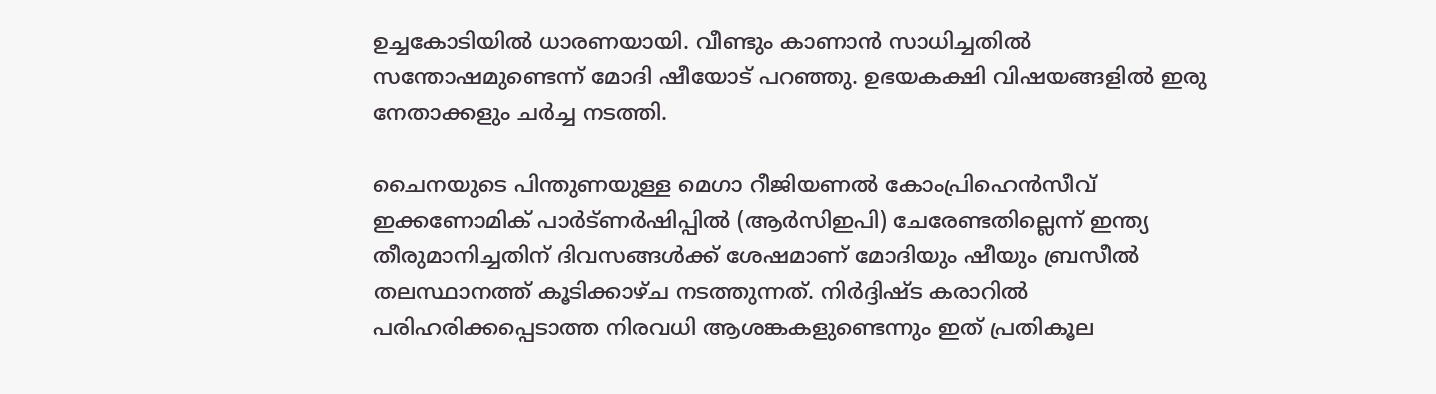ഉച്ചകോടിയില്‍ ധാരണയായി. വീണ്ടും കാണാന്‍ സാധിച്ചതില്‍ സന്തോഷമുണ്ടെന്ന് മോദി ഷീയോട് പറഞ്ഞു. ഉഭയകക്ഷി വിഷയങ്ങളില്‍ ഇരു നേതാക്കളും ചര്‍ച്ച നടത്തി.

ചൈനയുടെ പിന്തുണയുള്ള മെഗാ റീജിയണല്‍ കോംപ്രിഹെന്‍സീവ് ഇക്കണോമിക് പാര്‍ട്ണര്‍ഷിപ്പില്‍ (ആര്‍സിഇപി) ചേരേണ്ടതില്ലെന്ന് ഇന്ത്യ തീരുമാനിച്ചതിന് ദിവസങ്ങള്‍ക്ക് ശേഷമാണ് മോദിയും ഷീയും ബ്രസീല്‍ തലസ്ഥാനത്ത് കൂടിക്കാഴ്ച നടത്തുന്നത്. നിര്‍ദ്ദിഷ്ട കരാറില്‍ പരിഹരിക്കപ്പെടാത്ത നിരവധി ആശങ്കകളുണ്ടെന്നും ഇത് പ്രതികൂല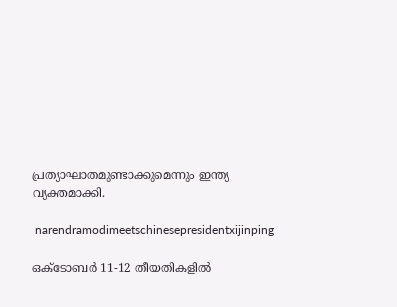പ്രത്യാഘാതമുണ്ടാക്കുമെന്നും ഇന്ത്യ വ്യക്തമാക്കി.

 narendramodimeetschinesepresidentxijinping

ഒക്ടോബര്‍ 11-12 തീയതികളില്‍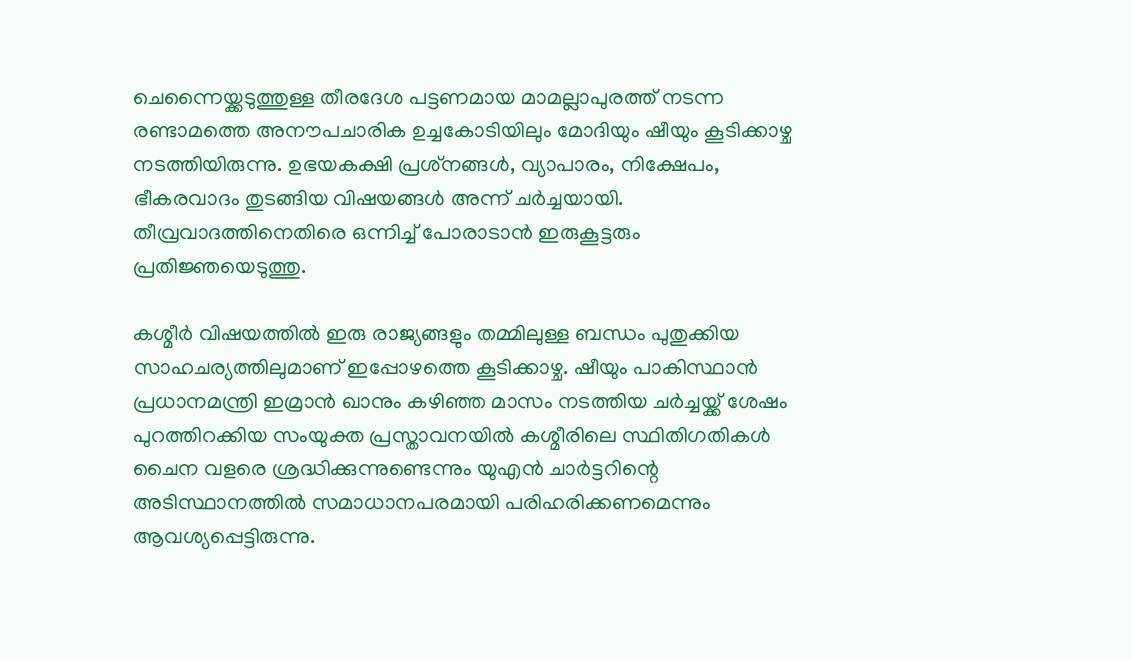ചെന്നൈയ്ക്കടുത്തുള്ള തീരദേശ പട്ടണമായ മാമല്ലാപുരത്ത് നടന്ന രണ്ടാമത്തെ അനൗപചാരിക ഉച്ചകോടിയിലും മോദിയും ഷീയും കൂടിക്കാഴ്ച നടത്തിയിരുന്നു. ഉഭയകക്ഷി പ്രശ്‌നങ്ങള്‍, വ്യാപാരം, നിക്ഷേപം, ഭീകരവാദം തുടങ്ങിയ വിഷയങ്ങള്‍ അന്ന് ചര്‍ച്ചയായി. തീവ്രവാദത്തിനെതിരെ ഒന്നിച്ച് പോരാടാന്‍ ഇരുകൂട്ടരും പ്രതിജ്ഞയെടുത്തു.

കശ്മീര്‍ വിഷയത്തില്‍ ഇരു രാജ്യങ്ങളും തമ്മിലുള്ള ബന്ധം പുതുക്കിയ സാഹചര്യത്തിലുമാണ് ഇപ്പോഴത്തെ കൂടിക്കാഴ്ച. ഷീയും പാകിസ്ഥാന്‍ പ്രധാനമന്ത്രി ഇമ്രാന്‍ ഖാനും കഴിഞ്ഞ മാസം നടത്തിയ ചര്‍ച്ചയ്ക്ക് ശേഷം പുറത്തിറക്കിയ സംയുക്ത പ്രസ്താവനയില്‍ കശ്മീരിലെ സ്ഥിതിഗതികള്‍ ചൈന വളരെ ശ്രദ്ധിക്കുന്നുണ്ടെന്നും യുഎന്‍ ചാര്‍ട്ടറിന്റെ അടിസ്ഥാനത്തില്‍ സമാധാനപരമായി പരിഹരിക്കണമെന്നും ആവശ്യപ്പെട്ടിരുന്നു.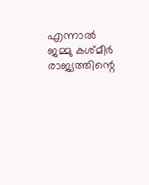എന്നാല്‍ ജമ്മു കശ്മീര്‍ രാജ്യത്തിന്റെ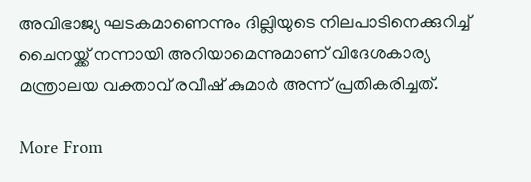അവിഭാജ്യ ഘടകമാണെന്നും ദില്ലിയുടെ നിലപാടിനെക്കുറിച്ച് ചൈനയ്ക്ക് നന്നായി അറിയാമെന്നുമാണ് വിദേശകാര്യ മന്ത്രാലയ വക്താവ് രവീഷ് കുമാര്‍ അന്ന് പ്രതികരിച്ചത്.

More From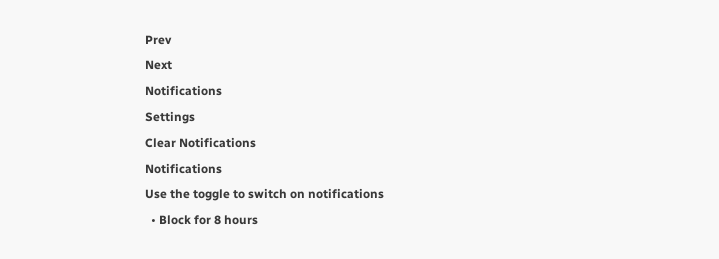Prev
Next
Notifications
Settings
Clear Notifications
Notifications
Use the toggle to switch on notifications
  • Block for 8 hours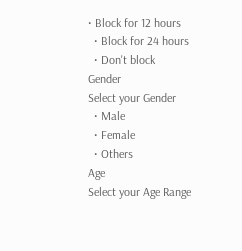• Block for 12 hours
  • Block for 24 hours
  • Don't block
Gender
Select your Gender
  • Male
  • Female
  • Others
Age
Select your Age Range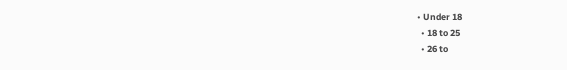• Under 18
  • 18 to 25
  • 26 to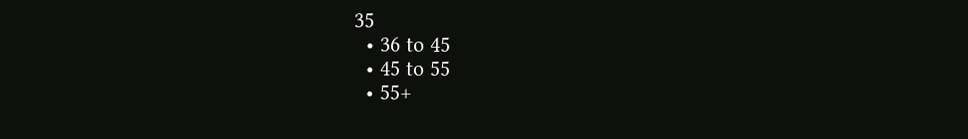35
  • 36 to 45
  • 45 to 55
  • 55+